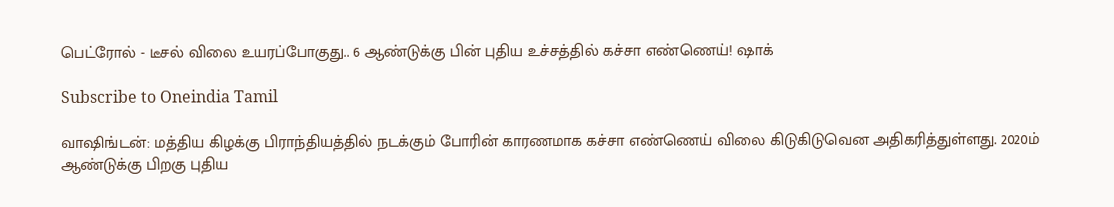பெட்ரோல் - டீசல் விலை உயரப்போகுது.. 6 ஆண்டுக்கு பின் புதிய உச்சத்தில் கச்சா எண்ணெய்! ஷாக்

Subscribe to Oneindia Tamil

வாஷிங்டன்: மத்திய கிழக்கு பிராந்தியத்தில் நடக்கும் போரின் காரணமாக கச்சா எண்ணெய் விலை கிடுகிடுவென அதிகரித்துள்ளது. 2020ம் ஆண்டுக்கு பிறகு புதிய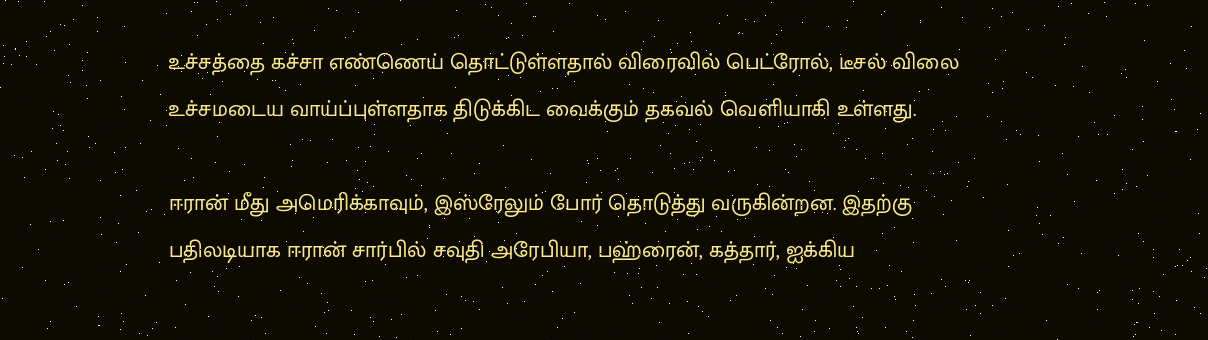உச்சத்தை கச்சா எண்ணெய் தொட்டுள்ளதால் விரைவில் பெட்ரோல், டீசல் விலை உச்சமடைய வாய்ப்புள்ளதாக திடுக்கிட வைக்கும் தகவல் வெளியாகி உள்ளது.

ஈரான் மீது அமெரிக்காவும், இஸ்ரேலும் போர் தொடுத்து வருகின்றன. இதற்கு பதிலடியாக ஈரான் சார்பில் சவுதி அரேபியா, பஹ்ரைன், கத்தார், ஐக்கிய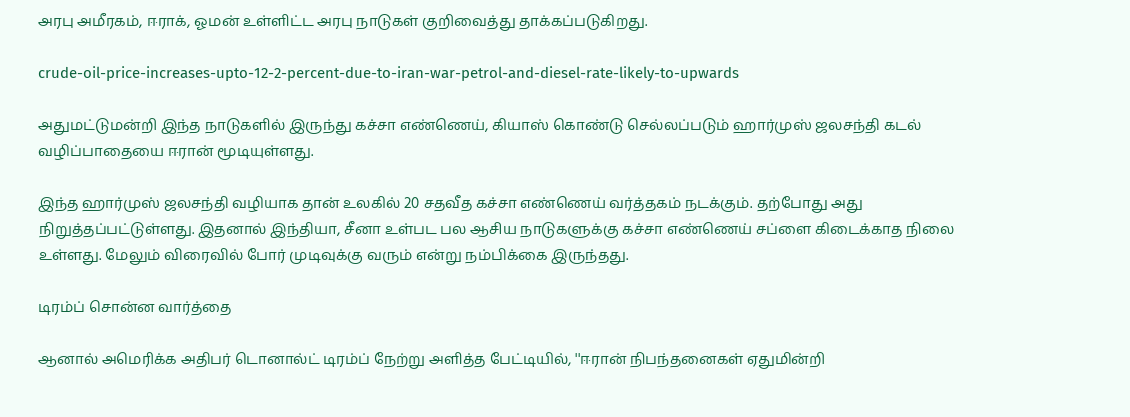அரபு அமீரகம், ஈராக், ஓமன் உள்ளிட்ட அரபு நாடுகள் குறிவைத்து தாக்கப்படுகிறது.

crude-oil-price-increases-upto-12-2-percent-due-to-iran-war-petrol-and-diesel-rate-likely-to-upwards

அதுமட்டுமன்றி இந்த நாடுகளில் இருந்து கச்சா எண்ணெய், கியாஸ் கொண்டு செல்லப்படும் ஹார்முஸ் ஜலசந்தி கடல் வழிப்பாதையை ஈரான் மூடியுள்ளது.

இந்த ஹார்முஸ் ஜலசந்தி வழியாக தான் உலகில் 20 சதவீத கச்சா எண்ணெய் வர்த்தகம் நடக்கும். தற்போது அது நிறுத்தப்பட்டுள்ளது. இதனால் இந்தியா, சீனா உள்பட பல ஆசிய நாடுகளுக்கு கச்சா எண்ணெய் சப்ளை கிடைக்காத நிலை உள்ளது. மேலும் விரைவில் போர் முடிவுக்கு வரும் என்று நம்பிக்கை இருந்தது.

டிரம்ப் சொன்ன வார்த்தை

ஆனால் அமெரிக்க அதிபர் டொனால்ட் டிரம்ப் நேற்று அளித்த பேட்டியில், ''ஈரான் நிபந்தனைகள் ஏதுமின்றி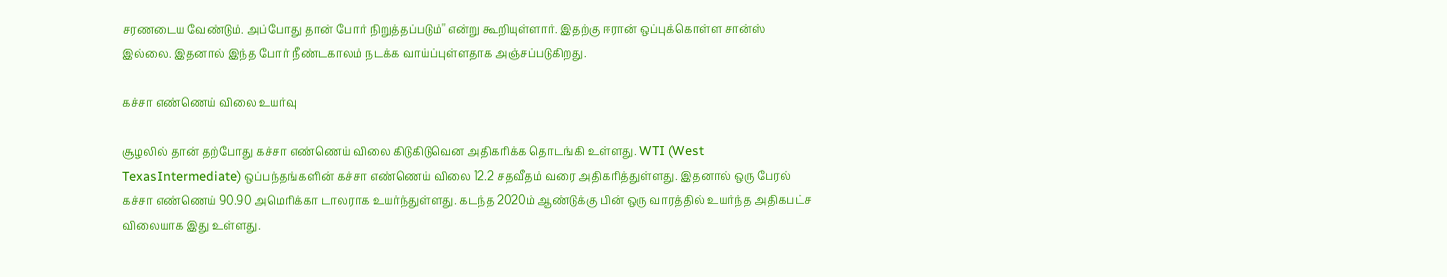சரணடைய வேண்டும். அப்போது தான் போர் நிறுத்தப்படும்'' என்று கூறியுள்ளார். இதற்கு ஈரான் ஒப்புக்கொள்ள சான்ஸ் இல்லை. இதனால் இந்த போர் நீண்டகாலம் நடக்க வாய்ப்புள்ளதாக அஞ்சப்படுகிறது.

கச்சா எண்ணெய் விலை உயர்வு

சூழலில் தான் தற்போது கச்சா எண்ணெய் விலை கிடுகிடுவென அதிகரிக்க தொடங்கி உள்ளது. WTI (West TexasIntermediate) ஒப்பந்தங்களின் கச்சா எண்ணெய் விலை 12.2 சதவீதம் வரை அதிகரித்துள்ளது. இதனால் ஒரு பேரல் கச்சா எண்ணெய் 90.90 அமெரிக்கா டாலராக உயர்ந்துள்ளது. கடந்த 2020ம் ஆண்டுக்கு பின் ஒரு வாரத்தில் உயர்ந்த அதிகபட்ச விலையாக இது உள்ளது.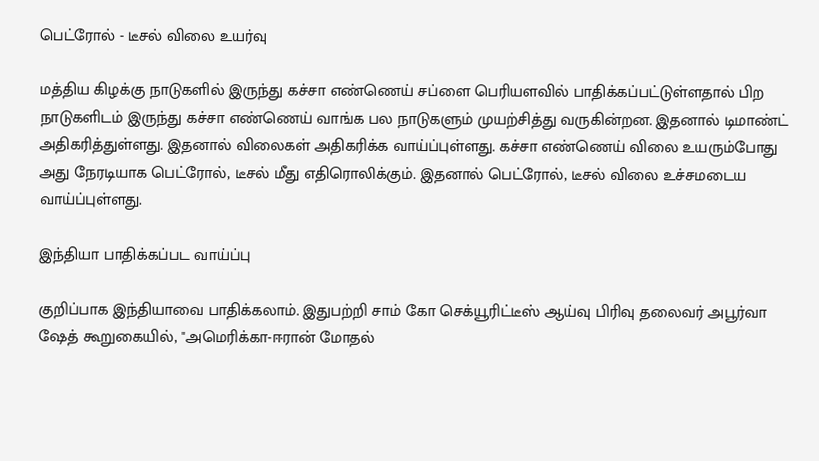பெட்ரோல் - டீசல் விலை உயர்வு

மத்திய கிழக்கு நாடுகளில் இருந்து கச்சா எண்ணெய் சப்ளை பெரியளவில் பாதிக்கப்பட்டுள்ளதால் பிற நாடுகளிடம் இருந்து கச்சா எண்ணெய் வாங்க பல நாடுகளும் முயற்சித்து வருகின்றன. இதனால் டிமாண்ட் அதிகரித்துள்ளது. இதனால் விலைகள் அதிகரிக்க வாய்ப்புள்ளது. கச்சா எண்ணெய் விலை உயரும்போது அது நேரடியாக பெட்ரோல், டீசல் மீது எதிரொலிக்கும். இதனால் பெட்ரோல், டீசல் விலை உச்சமடைய வாய்ப்புள்ளது.

இந்தியா பாதிக்கப்பட வாய்ப்பு

குறிப்பாக இந்தியாவை பாதிக்கலாம். இதுபற்றி சாம் கோ செக்யூரிட்டீஸ் ஆய்வு பிரிவு தலைவர் அபூர்வா ஷேத் கூறுகையில், "அமெரிக்கா-ஈரான் மோதல்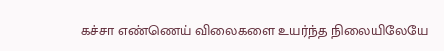கச்சா எண்ணெய் விலைகளை உயர்ந்த நிலையிலேயே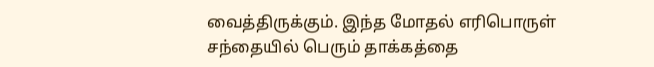வைத்திருக்கும். இந்த மோதல் எரிபொருள் சந்தையில் பெரும் தாக்கத்தை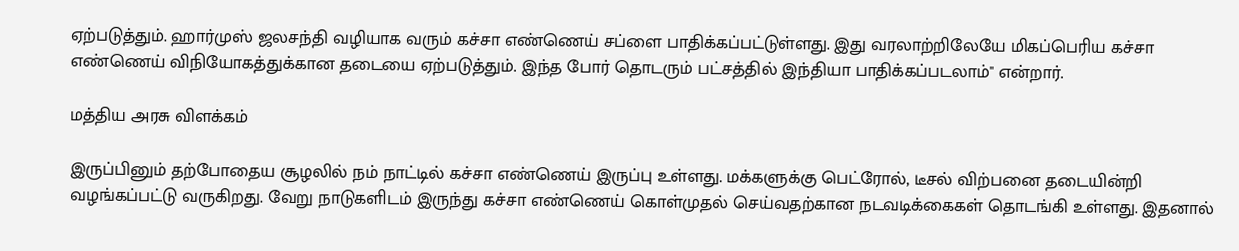ஏற்படுத்தும். ஹார்முஸ் ஜலசந்தி வழியாக வரும் கச்சா எண்ணெய் சப்ளை பாதிக்கப்பட்டுள்ளது. இது வரலாற்றிலேயே மிகப்பெரிய கச்சா எண்ணெய் விநியோகத்துக்கான தடையை ஏற்படுத்தும். இந்த போர் தொடரும் பட்சத்தில் இந்தியா பாதிக்கப்படலாம்'' என்றார்.

மத்திய அரசு விளக்கம்

இருப்பினும் தற்போதைய சூழலில் நம் நாட்டில் கச்சா எண்ணெய் இருப்பு உள்ளது. மக்களுக்கு பெட்ரோல், டீசல் விற்பனை தடையின்றி வழங்கப்பட்டு வருகிறது. வேறு நாடுகளிடம் இருந்து கச்சா எண்ணெய் கொள்முதல் செய்வதற்கான நடவடிக்கைகள் தொடங்கி உள்ளது. இதனால்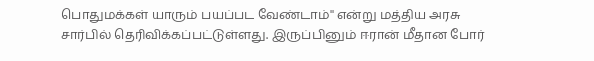பொதுமக்கள் யாரும் பயப்பட வேண்டாம்'' என்று மத்திய அரசு சார்பில் தெரிவிக்கப்பட்டுள்ளது. இருப்பினும் ஈரான் மீதான போர்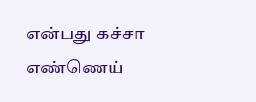என்பது கச்சா எண்ணெய்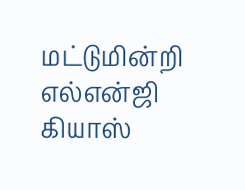மட்டுமின்றி எல்என்ஜி கியாஸ்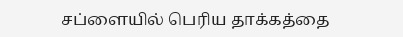சப்ளையில் பெரிய தாக்கத்தை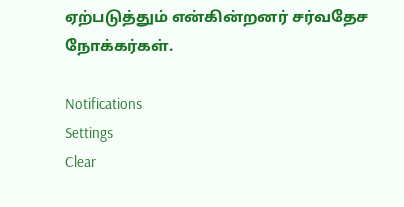ஏற்படுத்தும் என்கின்றனர் சர்வதேச நோக்கர்கள்.

Notifications
Settings
Clear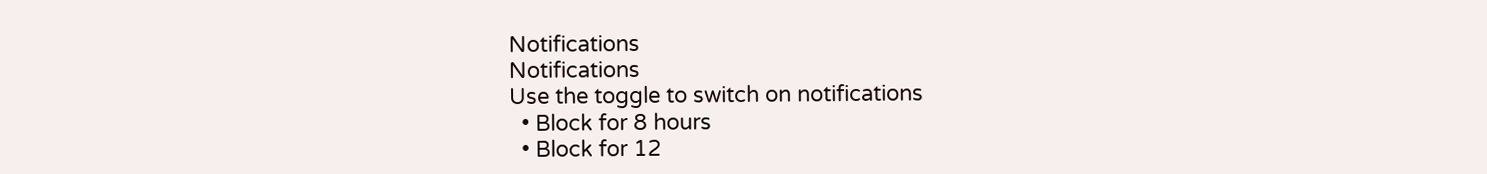Notifications
Notifications
Use the toggle to switch on notifications
  • Block for 8 hours
  • Block for 12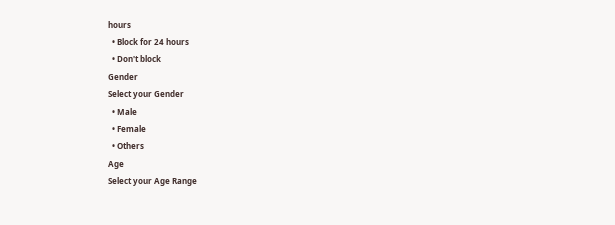hours
  • Block for 24 hours
  • Don't block
Gender
Select your Gender
  • Male
  • Female
  • Others
Age
Select your Age Range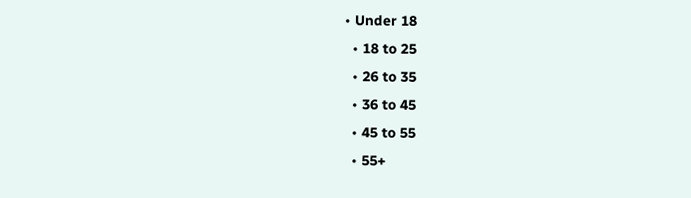• Under 18
  • 18 to 25
  • 26 to 35
  • 36 to 45
  • 45 to 55
  • 55+